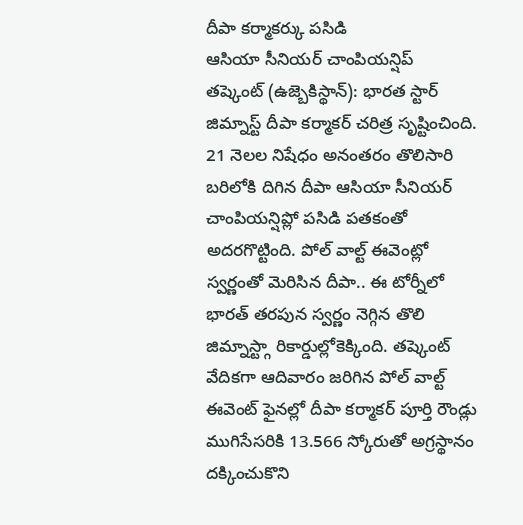దీపా కర్మాకర్కు పసిడి
ఆసియా సీనియర్ చాంపియన్షిప్
తష్కెంట్ (ఉజ్బెకిస్థాన్): భారత స్టార్ జిమ్నాస్ట్ దీపా కర్మాకర్ చరిత్ర సృష్టించింది. 21 నెలల నిషేధం అనంతరం తొలిసారి బరిలోకి దిగిన దీపా ఆసియా సీనియర్ చాంపియన్షిప్లో పసిడి పతకంతో అదరగొట్టింది. పోల్ వాల్ట్ ఈవెంట్లో స్వర్ణంతో మెరిసిన దీపా.. ఈ టోర్నీలో భారత్ తరపున స్వర్ణం నెగ్గిన తొలి జిమ్నాస్ట్గా రికార్డుల్లోకెక్కింది. తష్కెంట్ వేదికగా ఆదివారం జరిగిన పోల్ వాల్ట్ ఈవెంట్ ఫైనల్లో దీపా కర్మాకర్ పూర్తి రౌండ్లు ముగిసేసరికి 13.566 స్కోరుతో అగ్రస్థానం దక్కించుకొని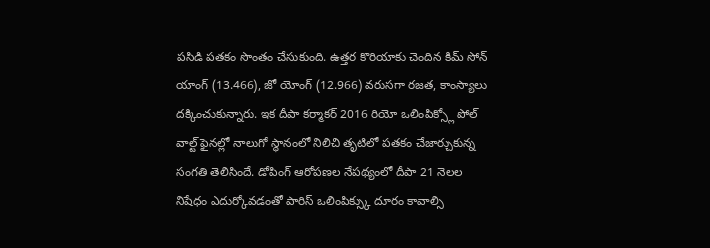పసిడి పతకం సొంతం చేసుకుంది. ఉత్తర కొరియాకు చెందిన కిమ్ సోన్ యాంగ్ (13.466), జో యోంగ్ (12.966) వరుసగా రజత, కాంస్యాలు దక్కించుకున్నారు. ఇక దీపా కర్మాకర్ 2016 రియో ఒలింపిక్స్లో పోల్ వాల్ట్ ఫైనల్లో నాలుగో స్థానంలో నిలిచి తృటిలో పతకం చేజార్చుకున్న సంగతి తెలిసిందే. డోపింగ్ ఆరోపణల నేపథ్యంలో దీపా 21 నెలల నిషేధం ఎదుర్కోవడంతో పారిస్ ఒలింపిక్స్కు దూరం కావాల్సి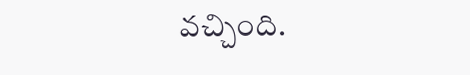వచ్చింది.